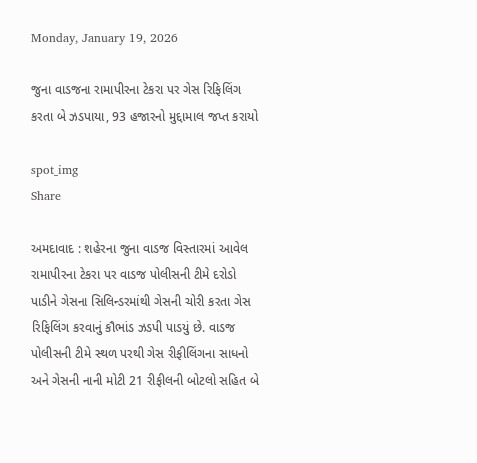Monday, January 19, 2026

જુના વાડજના રામાપીરના ટેકરા પર ગેસ રિફિલિંગ કરતા બે ઝડપાયા, 93 હજારનો મુદ્દામાલ જપ્ત કરાયો

spot_img
Share

અમદાવાદ : શહેરના જુના વાડજ વિસ્તારમાં આવેલ રામાપીરના ટેકરા પર વાડજ પોલીસની ટીમે દરોડો પાડીને ગેસના સિલિન્ડરમાંથી ગેસની ચોરી કરતા ગેસ રિફિલિંગ કરવાનું કૌભાંડ ઝડપી પાડયું છે. વાડજ પોલીસની ટીમે સ્થળ પરથી ગેસ રીફીલિંગના સાધનો અને ગેસની નાની મોટી 21 રીફીલની બોટલો સહિત બે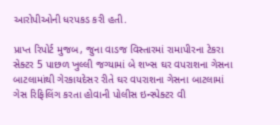આરોપીઓની ધરપકડ કરી હતી.

પ્રાપ્ત રિપોર્ટ મુજબ, જુના વાડજ વિસ્તારમાં રામાપીરના ટેકરા સેક્ટર 5 પાછળ ખુલ્લી જગ્યામાં બે શખ્સ ઘર વપરાશના ગેસના બાટલામાંથી ગેરકાયદેસર રીતે ઘર વપરાશના ગેસના બાટલામાં ગેસ રિફિલિંગ કરતા હોવાની પોલીસ ઇન્સ્પેક્ટર વી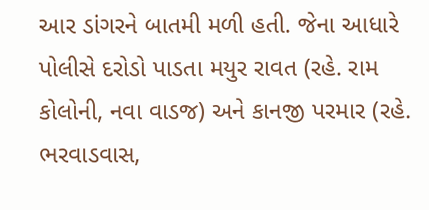આર ડાંગરને બાતમી મળી હતી. જેના આધારે પોલીસે દરોડો પાડતા મયુર રાવત (રહે. રામ કોલોની, નવા વાડજ) અને કાનજી પરમાર (રહે. ભરવાડવાસ,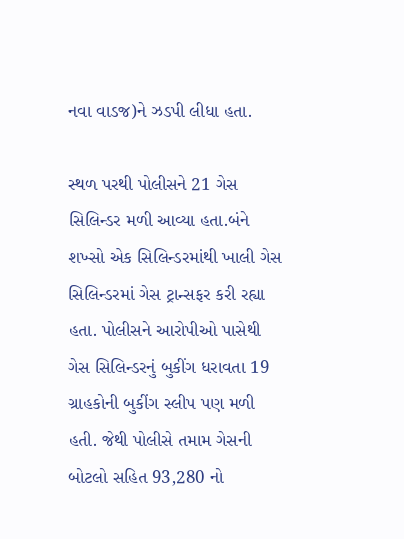નવા વાડજ)ને ઝડપી લીધા હતા.

સ્થળ પરથી પોલીસને 21 ગેસ સિલિન્ડર મળી આવ્યા હતા.બંને શખ્સો એક સિલિન્ડરમાંથી ખાલી ગેસ સિલિન્ડરમાં ગેસ ટ્રાન્સફર કરી રહ્યા હતા. પોલીસને આરોપીઓ પાસેથી ગેસ સિલિન્ડરનું બુકીંગ ધરાવતા 19 ગ્રાહકોની બુકીંગ સ્લીપ પણ મળી હતી. જેથી પોલીસે તમામ ગેસની બોટલો સહિત 93,280 નો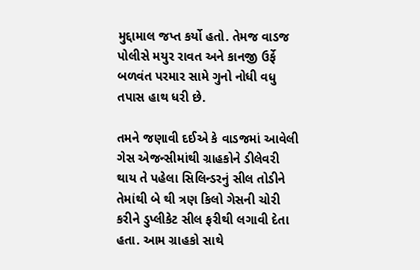મુદ્દામાલ જપ્ત કર્યો હતો. તેમજ વાડજ પોલીસે મયુર રાવત અને કાનજી ઉર્ફે બળવંત પરમાર સામે ગુનો નોધી વધુ તપાસ હાથ ધરી છે.

તમને જણાવી દઈએ કે વાડજમાં આવેલી ગેસ એજન્સીમાંથી ગ્રાહકોને ડીલેવરી થાય તે પહેલા સિલિન્ડરનું સીલ તોડીને તેમાંથી બે થી ત્રણ કિલો ગેસની ચોરી કરીને ડુપ્લીકેટ સીલ ફરીથી લગાવી દેતા હતા. આમ ગ્રાહકો સાથે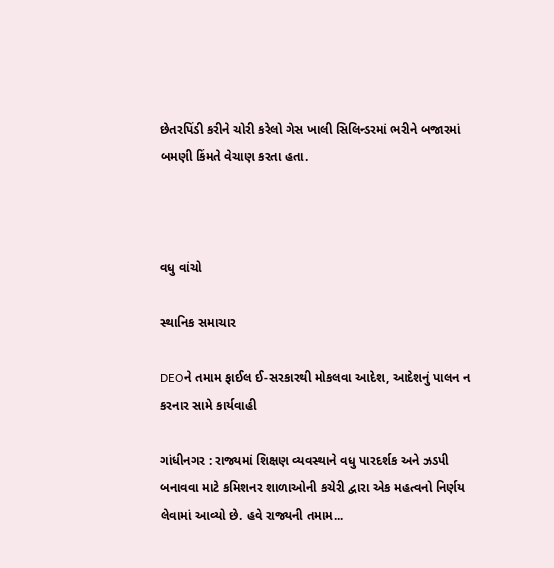છેતરપિંડી કરીને ચોરી કરેલો ગેસ ખાલી સિલિન્ડરમાં ભરીને બજારમાં બમણી કિંમતે વેચાણ કરતા હતા.



વધુ વાંચો

સ્થાનિક સમાચાર

DEOને તમામ ફાઈલ ઈ-સરકારથી મોકલવા આદેશ, આદેશનું પાલન ન કરનાર સામે કાર્યવાહી

ગાંધીનગર : રાજ્યમાં શિક્ષણ વ્યવસ્થાને વધુ પારદર્શક અને ઝડપી બનાવવા માટે કમિશનર શાળાઓની કચેરી દ્વારા એક મહત્વનો નિર્ણય લેવામાં આવ્યો છે. હવે રાજ્યની તમામ...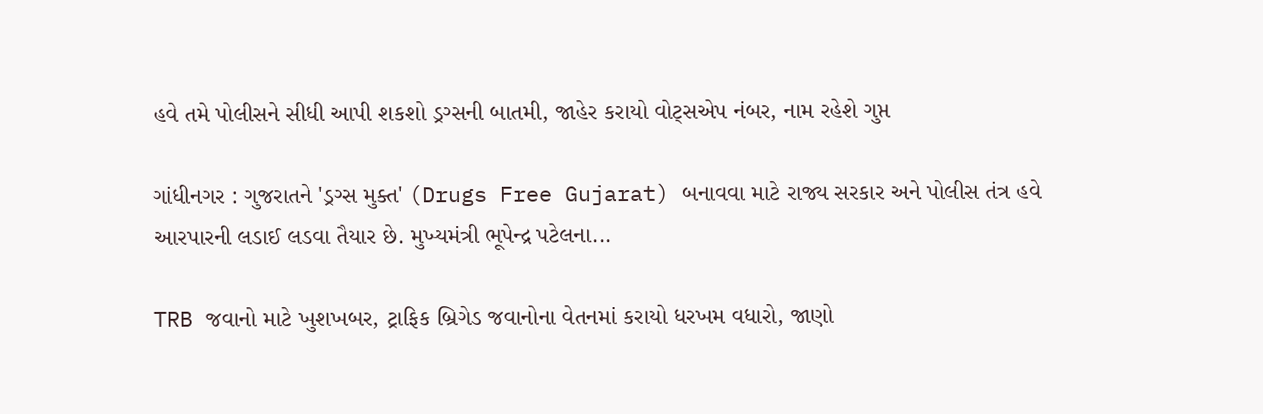હવે તમે પોલીસને સીધી આપી શકશો ડ્રગ્સની બાતમી, જાહેર કરાયો વોટ્સએપ નંબર, નામ રહેશે ગુપ્ત

ગાંધીનગર : ગુજરાતને 'ડ્રગ્સ મુક્ત' (Drugs Free Gujarat) બનાવવા માટે રાજ્ય સરકાર અને પોલીસ તંત્ર હવે આરપારની લડાઈ લડવા તૈયાર છે. મુખ્યમંત્રી ભૂપેન્દ્ર પટેલના...

TRB જવાનો માટે ખુશખબર, ટ્રાફિક બ્રિગેડ જવાનોના વેતનમાં કરાયો ધરખમ વધારો, જાણો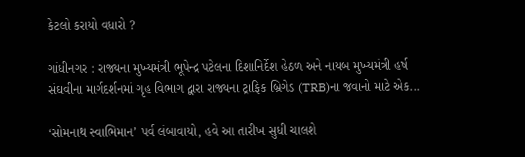કેટલો કરાયો વધારો ?

ગાંધીનગર : રાજ્યના મુખ્યમંત્રી ભૂપેન્દ્ર પટેલના દિશાનિર્દેશ હેઠળ અને નાયબ મુખ્યમંત્રી હર્ષ સંઘવીના માર્ગદર્શનમાં ગૃહ વિભાગ દ્વારા રાજ્યના ટ્રાફિક બ્રિગેડ (TRB)ના જવાનો માટે એક...

‘સોમનાથ સ્વાભિમાન’ પર્વ લંબાવાયો, હવે આ તારીખ સુધી ચાલશે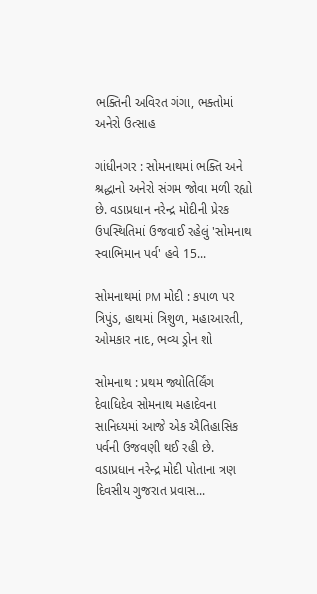ભક્તિની અવિરત ગંગા, ભક્તોમાં અનેરો ઉત્સાહ

ગાંધીનગર : સોમનાથમાં ભક્તિ અને શ્રદ્ધાનો અનેરો સંગમ જોવા મળી રહ્યો છે. વડાપ્રધાન નરેન્દ્ર મોદીની પ્રેરક ઉપસ્થિતિમાં ઉજવાઈ રહેલું 'સોમનાથ સ્વાભિમાન પર્વ' હવે 15...

સોમનાથમાં PM મોદી : કપાળ પર ત્રિપુંડ, હાથમાં ત્રિશુળ, મહાઆરતી, ઓમકાર નાદ, ભવ્ય ડ્રોન શો

સોમનાથ : પ્રથમ જ્યોતિર્લિંગ દેવાધિદેવ સોમનાથ મહાદેવના સાનિધ્યમાં આજે એક ઐતિહાસિક પર્વની ઉજવણી થઈ રહી છે. વડાપ્રધાન નરેન્દ્ર મોદી પોતાના ત્રણ દિવસીય ગુજરાત પ્રવાસ...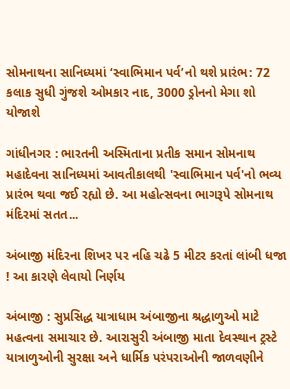સોમનાથના સાનિધ્યમાં ‘સ્વાભિમાન પર્વ’નો થશે પ્રારંભ: 72 કલાક સુધી ગુંજશે ઓમકાર નાદ, 3000 ડ્રોનનો મેગા શો યોજાશે

ગાંધીનગર : ભારતની અસ્મિતાના પ્રતીક સમાન સોમનાથ મહાદેવના સાનિધ્યમાં આવતીકાલથી 'સ્વાભિમાન પર્વ'નો ભવ્ય પ્રારંભ થવા જઈ રહ્યો છે. આ મહોત્સવના ભાગરૂપે સોમનાથ મંદિરમાં સતત...

અંબાજી મંદિરના શિખર પર નહિ ચઢે 5 મીટર કરતાં લાંબી ધજા ! આ કારણે લેવાયો નિર્ણય

અંબાજી : સુપ્રસિદ્ધ યાત્રાધામ અંબાજીના શ્રદ્ધાળુઓ માટે મહત્વના સમાચાર છે. આરાસુરી અંબાજી માતા દેવસ્થાન ટ્રસ્ટે યાત્રાળુઓની સુરક્ષા અને ધાર્મિક પરંપરાઓની જાળવણીને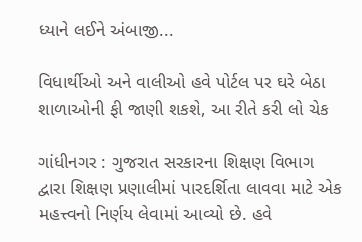ધ્યાને લઈને અંબાજી...

વિધાર્થીઓ અને વાલીઓ હવે પોર્ટલ પર ઘરે બેઠા શાળાઓની ફી જાણી શકશે, આ રીતે કરી લો ચેક

ગાંધીનગર : ગુજરાત સરકારના શિક્ષણ વિભાગ દ્વારા શિક્ષણ પ્રણાલીમાં પારદર્શિતા લાવવા માટે એક મહત્ત્વનો નિર્ણય લેવામાં આવ્યો છે. હવે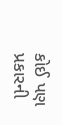કોઈ પણ પ્રકારની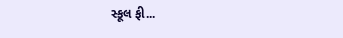સ્કૂલ ફી...